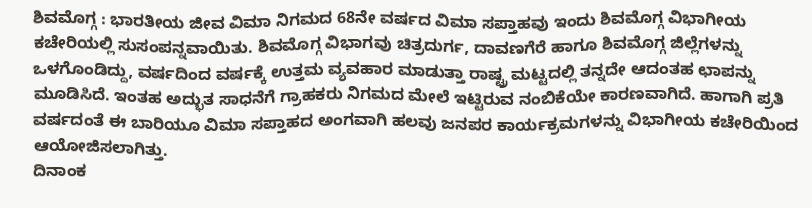ಶಿವಮೊಗ್ಗ : ಭಾರತೀಯ ಜೀವ ವಿಮಾ ನಿಗಮದ 68ನೇ ವರ್ಷದ ವಿಮಾ ಸಪ್ತಾಹವು ಇಂದು ಶಿವಮೊಗ್ಗ ವಿಭಾಗೀಯ ಕಚೇರಿಯಲ್ಲಿ ಸುಸಂಪನ್ನವಾಯಿತು. ಶಿವಮೊಗ್ಗ ವಿಭಾಗವು ಚಿತ್ರದುರ್ಗ, ದಾವಣಗೆರೆ ಹಾಗೂ ಶಿವಮೊಗ್ಗ ಜಿಲ್ಲೆಗಳನ್ನು ಒಳಗೊಂಡಿದ್ದು, ವರ್ಷದಿಂದ ವರ್ಷಕ್ಕೆ ಉತ್ತಮ ವ್ಯವಹಾರ ಮಾಡುತ್ತಾ ರಾಷ್ಟ್ರ ಮಟ್ಟದಲ್ಲಿ ತನ್ನದೇ ಆದಂತಹ ಛಾಪನ್ನು ಮೂಡಿಸಿದೆ. ಇಂತಹ ಅದ್ಭುತ ಸಾಧನೆಗೆ ಗ್ರಾಹಕರು ನಿಗಮದ ಮೇಲೆ ಇಟ್ಟಿರುವ ನಂಬಿಕೆಯೇ ಕಾರಣವಾಗಿದೆ. ಹಾಗಾಗಿ ಪ್ರತಿ ವರ್ಷದಂತೆ ಈ ಬಾರಿಯೂ ವಿಮಾ ಸಪ್ತಾಹದ ಅಂಗವಾಗಿ ಹಲವು ಜನಪರ ಕಾರ್ಯಕ್ರಮಗಳನ್ನು ವಿಭಾಗೀಯ ಕಚೇರಿಯಿಂದ ಆಯೋಜಿಸಲಾಗಿತ್ತು.
ದಿನಾಂಕ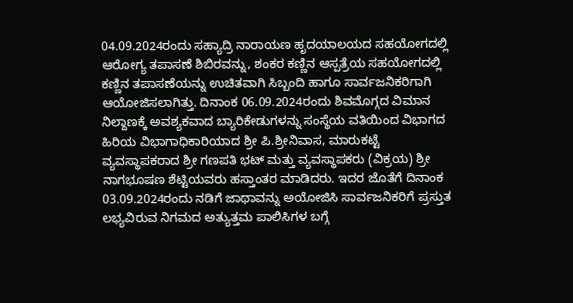04.09.2024ರಂದು ಸಹ್ಯಾದ್ರಿ ನಾರಾಯಣ ಹೃದಯಾಲಯದ ಸಹಯೋಗದಲ್ಲಿ ಆರೋಗ್ಯ ತಪಾಸಣೆ ಶಿಬಿರವನ್ನು, ಶಂಕರ ಕಣ್ಣಿನ ಆಸ್ಪತ್ರೆಯ ಸಹಯೋಗದಲ್ಲಿ ಕಣ್ಣಿನ ತಪಾಸಣೆಯನ್ನು ಉಚಿತವಾಗಿ ಸಿಬ್ಬಂದಿ ಹಾಗೂ ಸಾರ್ವಜನಿಕರಿಗಾಗಿ ಆಯೋಜಿಸಲಾಗಿತ್ತು. ದಿನಾಂಕ 06.09.2024ರಂದು ಶಿವಮೊಗ್ಗದ ವಿಮಾನ ನಿಲ್ದಾಣಕ್ಕೆ ಅವಶ್ಯಕವಾದ ಬ್ಯಾರಿಕೇಡುಗಳನ್ನು ಸಂಸ್ಥೆಯ ವತಿಯಿಂದ ವಿಭಾಗದ ಹಿರಿಯ ವಿಭಾಗಾಧಿಕಾರಿಯಾದ ಶ್ರೀ ಪಿ.ಶ್ರೀನಿವಾಸ, ಮಾರುಕಟ್ಟೆ ವ್ಯವಸ್ಥಾಪಕರಾದ ಶ್ರೀ ಗಣಪತಿ ಭಟ್ ಮತ್ತು ವ್ಯವಸ್ಥಾಪಕರು (ವಿಕ್ರಯ) ಶ್ರೀ ನಾಗಭೂಷಣ ಶೆಟ್ಟಿಯವರು ಹಸ್ತಾಂತರ ಮಾಡಿದರು. ಇದರ ಜೊತೆಗೆ ದಿನಾಂಕ 03.09.2024ರಂದು ನಡಿಗೆ ಜಾಥಾವನ್ನು ಅಯೋಜಿಸಿ ಸಾರ್ವಜನಿಕರಿಗೆ ಪ್ರಸ್ತುತ ಲಭ್ಯವಿರುವ ನಿಗಮದ ಅತ್ಯುತ್ತಮ ಪಾಲಿಸಿಗಳ ಬಗ್ಗೆ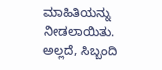ಮಾಹಿತಿಯನ್ನು ನೀಡಲಾಯಿತು. ಅಲ್ಲದೆ, ಸಿಬ್ಬಂದಿ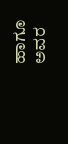ಹಾಗೂ ಅವರ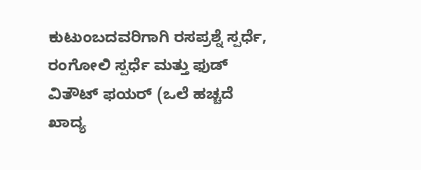ಕುಟುಂಬದವರಿಗಾಗಿ ರಸಪ್ರಶ್ನೆ ಸ್ಪರ್ಧೆ, ರಂಗೋಲಿ ಸ್ಪರ್ಧೆ ಮತ್ತು ಫುಡ್ ವಿತೌಟ್ ಫಯರ್ (ಒಲೆ ಹಚ್ಚದೆ ಖಾದ್ಯ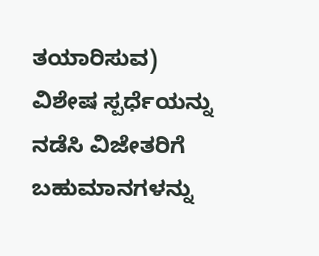ತಯಾರಿಸುವ) ವಿಶೇಷ ಸ್ಪರ್ಧೆಯನ್ನು ನಡೆಸಿ ವಿಜೇತರಿಗೆ ಬಹುಮಾನಗಳನ್ನು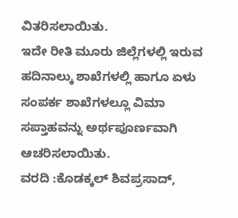ವಿತರಿಸಲಾಯಿತು.
ಇದೇ ರೀತಿ ಮೂರು ಜಿಲ್ಲೆಗಳಲ್ಲಿ ಇರುವ ಹದಿನಾಲ್ಕು ಶಾಖೆಗಳಲ್ಲಿ ಹಾಗೂ ಏಳು ಸಂಪರ್ಕ ಶಾಖೆಗಳಲ್ಲೂ ವಿಮಾ ಸಪ್ತಾಹವನ್ನು ಅರ್ಥಪೂರ್ಣವಾಗಿ ಆಚರಿಸಲಾಯಿತು.
ವರದಿ :ಕೊಡಕ್ಕಲ್ ಶಿವಪ್ರಸಾದ್,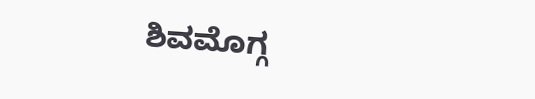ಶಿವಮೊಗ್ಗ